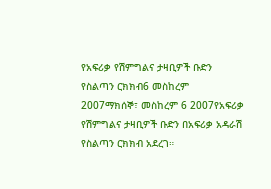የአፍሪቃ የሽምግልና ታዛቢዎች ቡድን የስልጣን ርክክብ6 መስከረም 2007ማክሰኞ፣ መስከረም 6 2007የአፍሪቃ የሽምግልና ታዛቢዎች ቡድን በአፍሪቃ አዳራሽ የስልጣን ርክክብ አደረገ።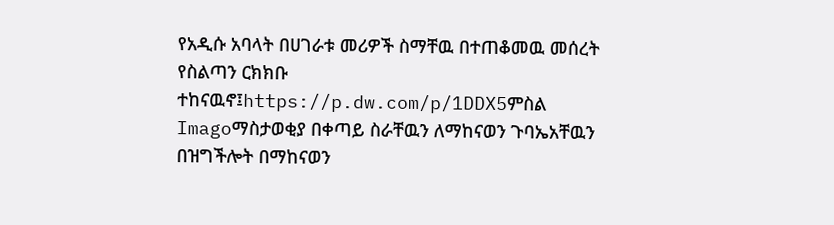የአዲሱ አባላት በሀገራቱ መሪዎች ስማቸዉ በተጠቆመዉ መሰረት የስልጣን ርክክቡ ተከናዉኖ፤https://p.dw.com/p/1DDX5ምስል Imagoማስታወቂያ በቀጣይ ስራቸዉን ለማከናወን ጉባኤአቸዉን በዝግችሎት በማከናወን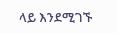ላይ እንደሚገኙ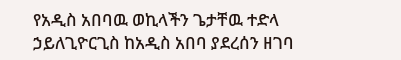የአዲስ አበባዉ ወኪላችን ጌታቸዉ ተድላ ኃይለጊዮርጊስ ከአዲስ አበባ ያደረሰን ዘገባ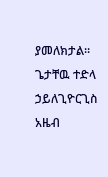ያመለክታል። ጌታቸዉ ተድላ ኃይለጊዮርጊስ አዜብ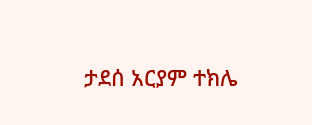ታደሰ አርያም ተክሌ